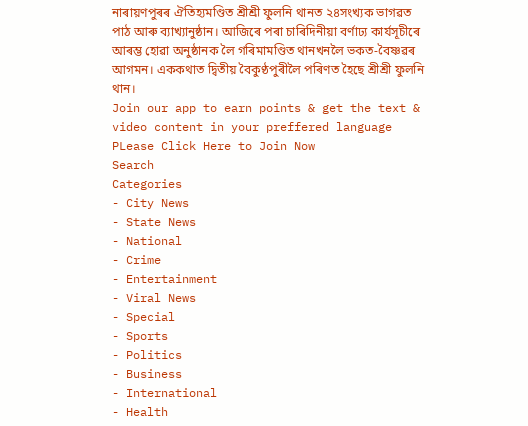নাৰায়ণপুৰৰ ঐতিহ্যমণ্ডিত শ্ৰীশ্ৰী ফুলনি থানত ২৪সংখ্যক ভাগৱত পাঠ আৰু ব্যাখ্যানুষ্ঠান। আজিৰে পৰা চাৰিদিনীয়া বৰ্ণাঢ্য কাৰ্যসূচীৰে আৰম্ভ হোৱা অনুষ্ঠানক লৈ গৰিমামণ্ডিত থানখনলৈ ভকত-বৈষ্ণৱৰ আগমন। এককথাত দ্বিতীয় বৈকুণ্ঠপুৰীলৈ পৰিণত হৈছে শ্ৰীশ্ৰী ফুলনি থান।
Join our app to earn points & get the text & video content in your preffered language
PLease Click Here to Join Now
Search
Categories
- City News
- State News
- National
- Crime
- Entertainment
- Viral News
- Special
- Sports
- Politics
- Business
- International
- Health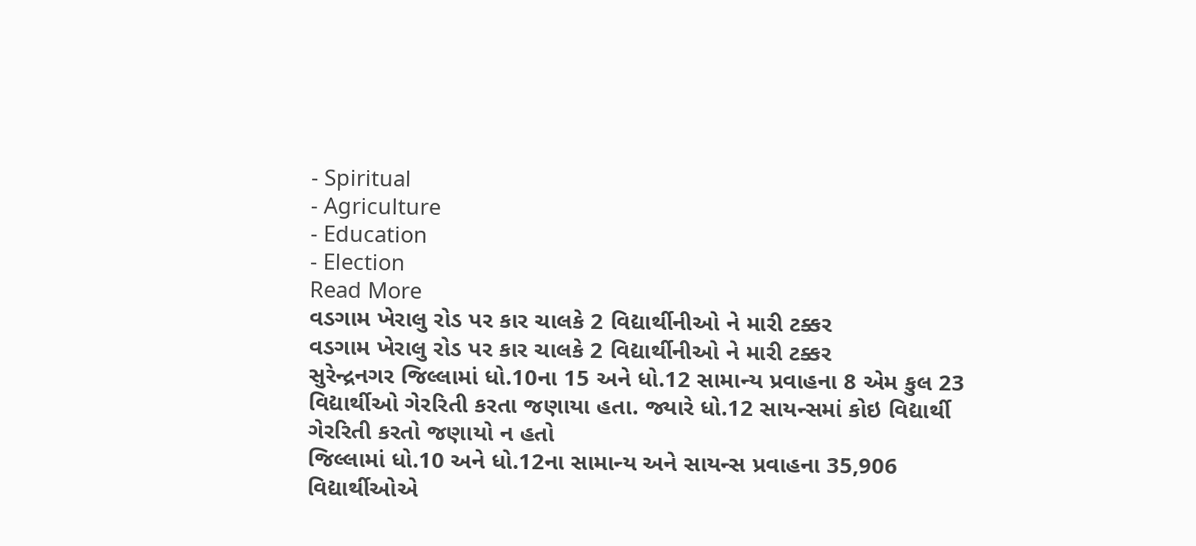- Spiritual
- Agriculture
- Education
- Election
Read More
વડગામ ખેરાલુ રોડ પર કાર ચાલકે 2 વિદ્યાર્થીનીઓ ને મારી ટક્કર
વડગામ ખેરાલુ રોડ પર કાર ચાલકે 2 વિદ્યાર્થીનીઓ ને મારી ટક્કર
સુરેન્દ્રનગર જિલ્લામાં ધો.10ના 15 અને ધો.12 સામાન્ય પ્રવાહના 8 એમ કુલ 23 વિદ્યાર્થીઓ ગેરરિતી કરતા જણાયા હતા. જ્યારે ધો.12 સાયન્સમાં કોઇ વિદ્યાર્થી ગેરરિતી કરતો જણાયો ન હતો
જિલ્લામાં ધો.10 અને ધો.12ના સામાન્ય અને સાયન્સ પ્રવાહના 35,906 વિદ્યાર્થીઓએ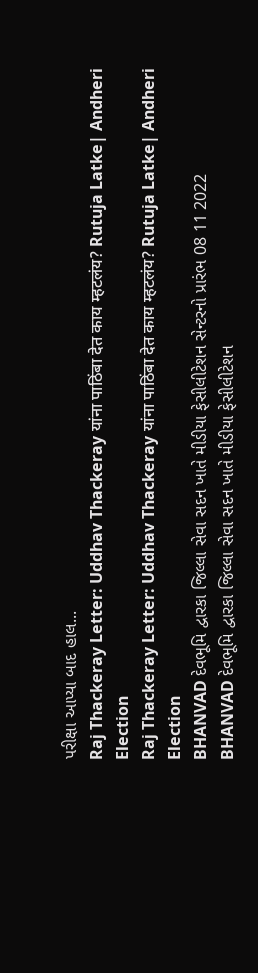પરીક્ષા આપ્યા બાદ હાલ...
Raj Thackeray Letter: Uddhav Thackeray यांना पाठिंबा देत काय म्हटलंय? Rutuja Latke| Andheri Election
Raj Thackeray Letter: Uddhav Thackeray यांना पाठिंबा देत काय म्हटलंय? Rutuja Latke| Andheri Election
BHANVAD દેવભૂમિ દ્વારકા જિલ્લા સેવા સદન ખાતે મીડીયા ફેસીલીટેશન સેન્ટરનો પ્રારંભ 08 11 2022
BHANVAD દેવભૂમિ દ્વારકા જિલ્લા સેવા સદન ખાતે મીડીયા ફેસીલીટેશન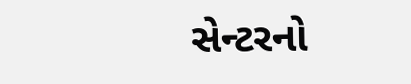સેન્ટરનો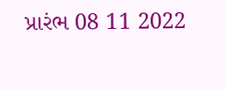પ્રારંભ 08 11 2022